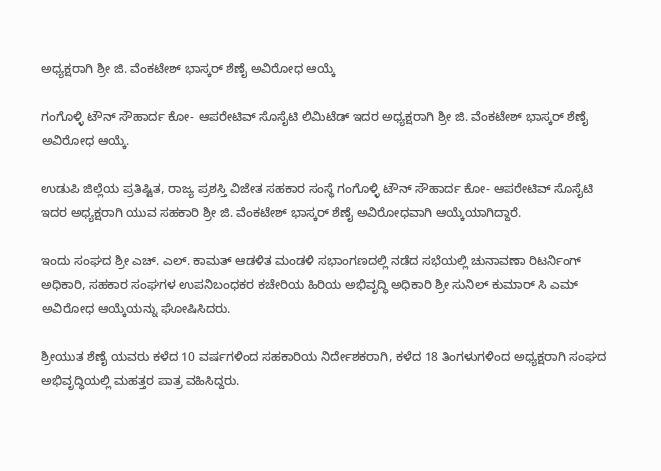ಅಧ್ಯಕ್ಷರಾಗಿ ಶ್ರೀ ಜಿ. ವೆಂಕಟೇಶ್ ಭಾಸ್ಕರ್ ಶೆಣೈ ಅವಿರೋಧ ಆಯ್ಕೆ

ಗಂಗೊಳ್ಳಿ ಟೌನ್ ಸೌಹಾರ್ದ ಕೋ- ಆಪರೇಟಿವ್ ಸೊಸೈಟಿ ಲಿಮಿಟೆಡ್ ಇದರ ಅಧ್ಯಕ್ಷರಾಗಿ ಶ್ರೀ ಜಿ. ವೆಂಕಟೇಶ್ ಭಾಸ್ಕರ್ ಶೆಣೈ ಅವಿರೋಧ ಆಯ್ಕೆ.

ಉಡುಪಿ ಜಿಲ್ಲೆಯ ಪ್ರತಿಷ್ಟಿತ, ರಾಜ್ಯ ಪ್ರಶಸ್ತಿ ವಿಜೇತ ಸಹಕಾರ ಸಂಸ್ಥೆ ಗಂಗೊಳ್ಳಿ ಟೌನ್ ಸೌಹಾರ್ದ ಕೋ- ಆಪರೇಟಿವ್ ಸೊಸೈಟಿ ಇದರ ಅಧ್ಯಕ್ಷರಾಗಿ ಯುವ ಸಹಕಾರಿ ಶ್ರೀ ಜಿ. ವೆಂಕಟೇಶ್ ಭಾಸ್ಕರ್ ಶೆಣೈ ಅವಿರೋಧವಾಗಿ ಆಯ್ಕೆಯಾಗಿದ್ದಾರೆ.

ಇಂದು ಸಂಘದ ಶ್ರೀ ಎಚ್. ಎಲ್. ಕಾಮತ್ ಆಡಳಿತ ಮಂಡಳಿ ಸಭಾಂಗಣದಲ್ಲಿ ನಡೆದ ಸಭೆಯಲ್ಲಿ ಚುನಾವಣಾ ರಿಟರ್ನಿಂಗ್ ಅಧಿಕಾರಿ, ಸಹಕಾರ ಸಂಘಗಳ ಉಪನಿಬಂಧಕರ ಕಚೇರಿಯ ಹಿರಿಯ ಅಭಿವೃದ್ಧಿ ಅಧಿಕಾರಿ ಶ್ರೀ ಸುನಿಲ್ ಕುಮಾರ್ ಸಿ ಎಮ್ ಅವಿರೋಧ ಆಯ್ಕೆಯನ್ನು ಘೋಷಿಸಿದರು.

ಶ್ರೀಯುತ ಶೆಣೈ ಯವರು ಕಳೆದ 10 ವರ್ಷಗಳಿಂದ ಸಹಕಾರಿಯ ನಿರ್ದೇಶಕರಾಗಿ, ಕಳೆದ 18 ತಿಂಗಳುಗಳಿಂದ ಅಧ್ಯಕ್ಷರಾಗಿ ಸಂಘದ ಅಭಿವೃದ್ಧಿಯಲ್ಲಿ ಮಹತ್ತರ ಪಾತ್ರ ವಹಿಸಿದ್ದರು.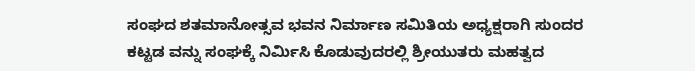ಸಂಘದ ಶತಮಾನೋತ್ಸವ ಭವನ ನಿರ್ಮಾಣ ಸಮಿತಿಯ ಅಧ್ಯಕ್ಷರಾಗಿ ಸುಂದರ ಕಟ್ಟಡ ವನ್ನು ಸಂಘಕ್ಕೆ ನಿರ್ಮಿಸಿ ಕೊಡುವುದರಲ್ಲಿ ಶ್ರೀಯುತರು ಮಹತ್ವದ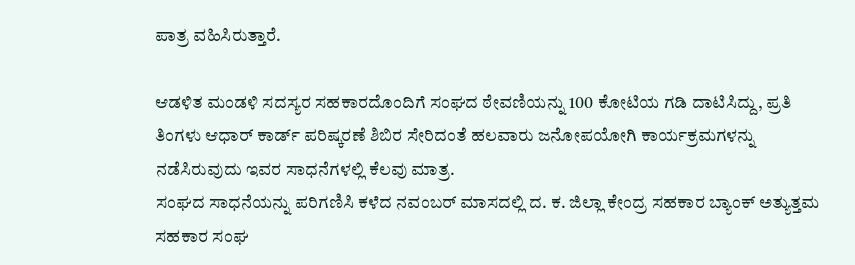ಪಾತ್ರ ವಹಿಸಿರುತ್ತಾರೆ.

ಆಡಳಿತ ಮಂಡಳಿ ಸದಸ್ಯರ ಸಹಕಾರದೊಂದಿಗೆ ಸಂಘದ ಠೇವಣಿಯನ್ನು 100 ಕೋಟಿಯ ಗಡಿ ದಾಟಿಸಿದ್ದು, ಪ್ರತಿ ತಿಂಗಳು ಆಧಾರ್ ಕಾರ್ಡ್ ಪರಿಷ್ಕರಣೆ ಶಿಬಿರ ಸೇರಿದಂತೆ ಹಲವಾರು ಜನೋಪಯೋಗಿ ಕಾರ್ಯಕ್ರಮಗಳನ್ನು ನಡೆಸಿರುವುದು ಇವರ ಸಾಧನೆಗಳಲ್ಲಿ ಕೆಲವು ಮಾತ್ರ.
ಸಂಘದ ಸಾಧನೆಯನ್ನು ಪರಿಗಣಿಸಿ ಕಳೆದ ನವಂಬರ್ ಮಾಸದಲ್ಲಿ ದ. ಕ. ಜಿಲ್ಲಾ ಕೇಂದ್ರ ಸಹಕಾರ ಬ್ಯಾಂಕ್ ಅತ್ಯುತ್ತಮ ಸಹಕಾರ ಸಂಘ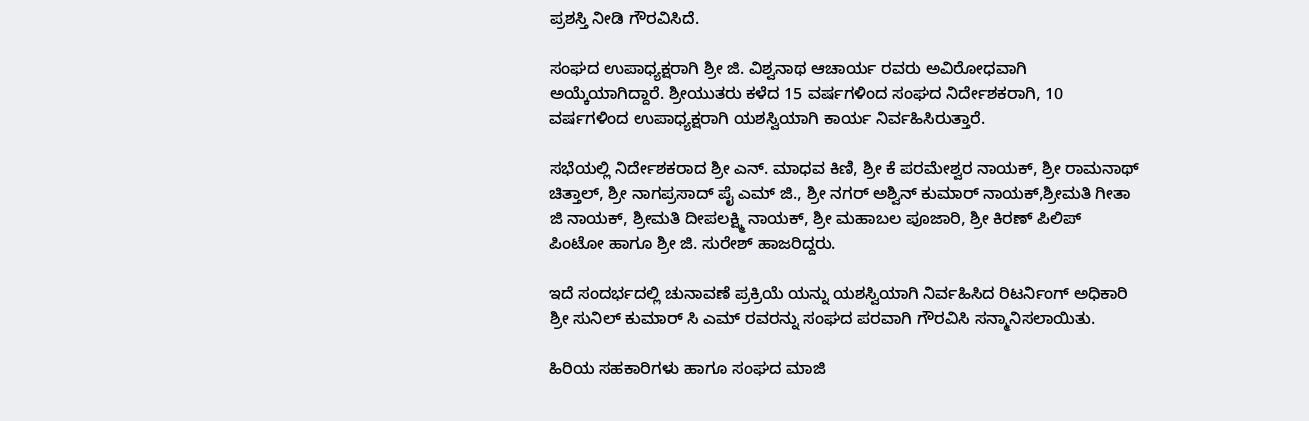ಪ್ರಶಸ್ತಿ ನೀಡಿ ಗೌರವಿಸಿದೆ.

ಸಂಘದ ಉಪಾಧ್ಯಕ್ಷರಾಗಿ ಶ್ರೀ ಜಿ. ವಿಶ್ವನಾಥ ಆಚಾರ್ಯ ರವರು ಅವಿರೋಧವಾಗಿ ಅಯ್ಕೆಯಾಗಿದ್ದಾರೆ. ಶ್ರೀಯುತರು ಕಳೆದ 15 ವರ್ಷಗಳಿಂದ ಸಂಘದ ನಿರ್ದೇಶಕರಾಗಿ, 10 ವರ್ಷಗಳಿಂದ ಉಪಾಧ್ಯಕ್ಷರಾಗಿ ಯಶಸ್ವಿಯಾಗಿ ಕಾರ್ಯ ನಿರ್ವಹಿಸಿರುತ್ತಾರೆ.

ಸಭೆಯಲ್ಲಿ ನಿರ್ದೇಶಕರಾದ ಶ್ರೀ ಎನ್. ಮಾಧವ ಕಿಣಿ, ಶ್ರೀ ಕೆ ಪರಮೇಶ್ವರ ನಾಯಕ್, ಶ್ರೀ ರಾಮನಾಥ್ ಚಿತ್ತಾಲ್, ಶ್ರೀ ನಾಗಪ್ರಸಾದ್ ಪೈ ಎಮ್ ಜಿ., ಶ್ರೀ ನಗರ್ ಅಶ್ವಿನ್ ಕುಮಾರ್ ನಾಯಕ್,ಶ್ರೀಮತಿ ಗೀತಾ ಜಿ ನಾಯಕ್, ಶ್ರೀಮತಿ ದೀಪಲಕ್ಷ್ಮಿ ನಾಯಕ್, ಶ್ರೀ ಮಹಾಬಲ ಪೂಜಾರಿ, ಶ್ರೀ ಕಿರಣ್ ಪಿಲಿಪ್ ಪಿಂಟೋ ಹಾಗೂ ಶ್ರೀ ಜಿ. ಸುರೇಶ್ ಹಾಜರಿದ್ದರು.

ಇದೆ ಸಂದರ್ಭದಲ್ಲಿ ಚುನಾವಣೆ ಪ್ರಕ್ರಿಯೆ ಯನ್ನು ಯಶಸ್ವಿಯಾಗಿ ನಿರ್ವಹಿಸಿದ ರಿಟರ್ನಿಂಗ್ ಅಧಿಕಾರಿ ಶ್ರೀ ಸುನಿಲ್ ಕುಮಾರ್ ಸಿ ಎಮ್ ರವರನ್ನು ಸಂಘದ ಪರವಾಗಿ ಗೌರವಿಸಿ ಸನ್ಮಾನಿಸಲಾಯಿತು.

ಹಿರಿಯ ಸಹಕಾರಿಗಳು ಹಾಗೂ ಸಂಘದ ಮಾಜಿ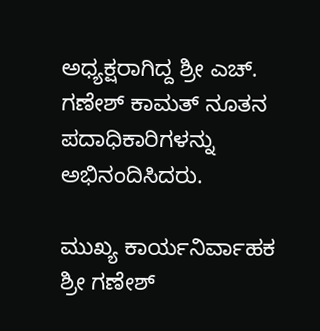ಅಧ್ಯಕ್ಷರಾಗಿದ್ದ ಶ್ರೀ ಎಚ್. ಗಣೇಶ್ ಕಾಮತ್ ನೂತನ ಪದಾಧಿಕಾರಿಗಳನ್ನು ಅಭಿನಂದಿಸಿದರು.

ಮುಖ್ಯ ಕಾರ್ಯನಿರ್ವಾಹಕ ಶ್ರೀ ಗಣೇಶ್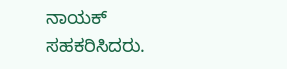ನಾಯಕ್ ಸಹಕರಿಸಿದರು.